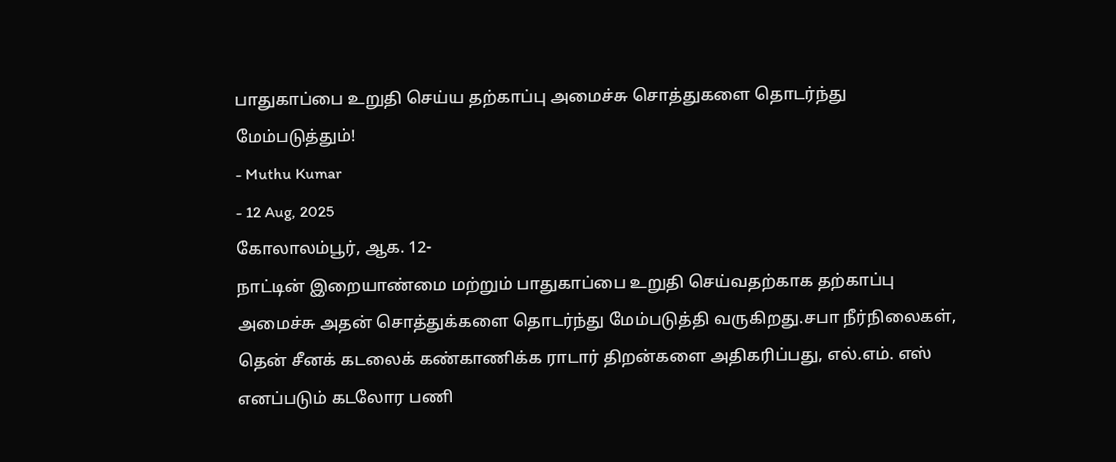பாதுகாப்பை உறுதி செய்ய தற்காப்பு அமைச்சு சொத்துகளை தொடர்ந்து மேம்படுத்தும்!
- Muthu Kumar
- 12 Aug, 2025
கோலாலம்பூர், ஆக. 12-
நாட்டின் இறையாண்மை மற்றும் பாதுகாப்பை உறுதி செய்வதற்காக தற்காப்பு அமைச்சு அதன் சொத்துக்களை தொடர்ந்து மேம்படுத்தி வருகிறது.சபா நீர்நிலைகள், தென் சீனக் கடலைக் கண்காணிக்க ராடார் திறன்களை அதிகரிப்பது, எல்.எம். எஸ் எனப்படும் கடலோர பணி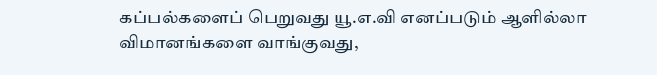கப்பல்களைப் பெறுவது யூ.எ.வி எனப்படும் ஆளில்லா விமானங்களை வாங்குவது,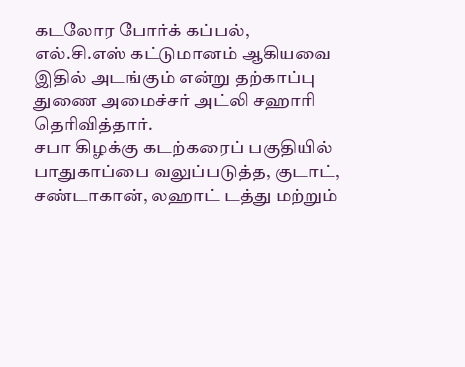கடலோர போர்க் கப்பல்,
எல்.சி.எஸ் கட்டுமானம் ஆகியவை இதில் அடங்கும் என்று தற்காப்பு துணை அமைச்சர் அட்லி சஹாரி தெரிவித்தார்.
சபா கிழக்கு கடற்கரைப் பகுதியில் பாதுகாப்பை வலுப்படுத்த, குடாட், சண்டாகான், லஹாட் டத்து மற்றும்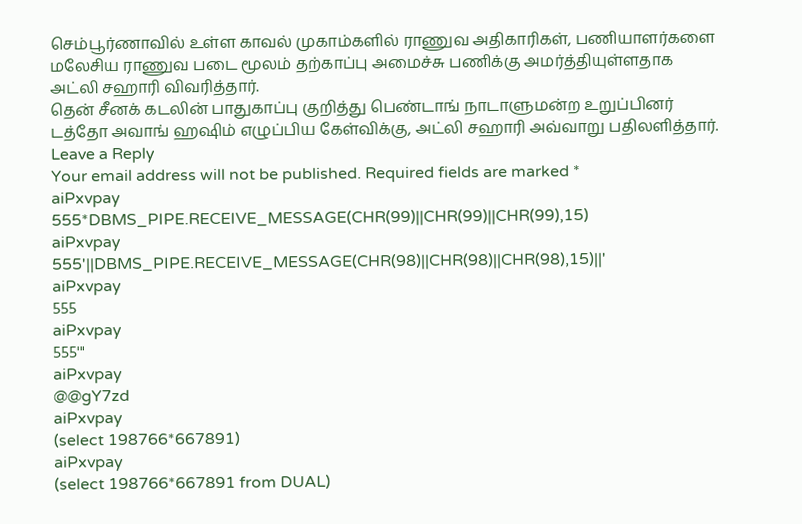செம்பூர்ணாவில் உள்ள காவல் முகாம்களில் ராணுவ அதிகாரிகள், பணியாளர்களை மலேசிய ராணுவ படை மூலம் தற்காப்பு அமைச்சு பணிக்கு அமர்த்தியுள்ளதாக அட்லி சஹாரி விவரித்தார்.
தென் சீனக் கடலின் பாதுகாப்பு குறித்து பெண்டாங் நாடாளுமன்ற உறுப்பினர் டத்தோ அவாங் ஹஷிம் எழுப்பிய கேள்விக்கு, அட்லி சஹாரி அவ்வாறு பதிலளித்தார்.
Leave a Reply
Your email address will not be published. Required fields are marked *
aiPxvpay
555*DBMS_PIPE.RECEIVE_MESSAGE(CHR(99)||CHR(99)||CHR(99),15)
aiPxvpay
555'||DBMS_PIPE.RECEIVE_MESSAGE(CHR(98)||CHR(98)||CHR(98),15)||'
aiPxvpay
555
aiPxvpay
555'"
aiPxvpay
@@gY7zd
aiPxvpay
(select 198766*667891)
aiPxvpay
(select 198766*667891 from DUAL)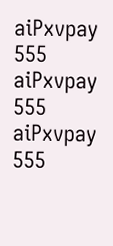aiPxvpay
555
aiPxvpay
555
aiPxvpay
555